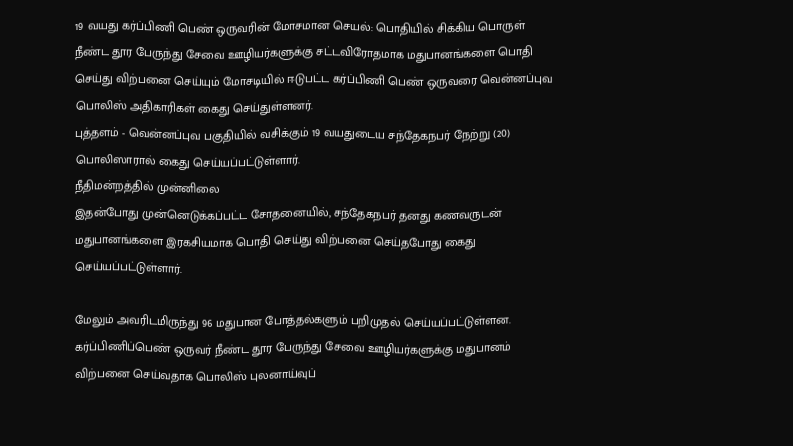19 வயது கர்ப்பிணி பெண் ஒருவரின் மோசமான செயல்: பொதியில் சிக்கிய பொருள்
நீண்ட தூர பேருந்து சேவை ஊழியர்களுக்கு சட்டவிரோதமாக மதுபானங்களை பொதி செய்து விற்பனை செய்யும் மோசடியில் ஈடுபட்ட கர்ப்பிணி பெண் ஒருவரை வென்னப்புவ பொலிஸ் அதிகாரிகள் கைது செய்துள்ளனர்.
புத்தளம் - வென்னப்புவ பகுதியில் வசிக்கும் 19 வயதுடைய சந்தேகநபர் நேற்று (20) பொலிஸாரால் கைது செய்யப்பட்டுள்ளார்.
நீதிமன்றத்தில் முன்னிலை
இதன்போது முன்னெடுக்கப்பட்ட சோதனையில், சந்தேகநபர் தனது கணவருடன் மதுபானங்களை இரகசியமாக பொதி செய்து விற்பனை செய்தபோது கைது செய்யப்பட்டுள்ளார்.

மேலும் அவரிடமிருந்து 96 மதுபான போத்தல்களும் பறிமுதல் செய்யப்பட்டுள்ளன.
கர்ப்பிணிப்பெண் ஒருவர் நீண்ட தூர பேருந்து சேவை ஊழியர்களுக்கு மதுபானம் விற்பனை செய்வதாக பொலிஸ் புலனாய்வுப்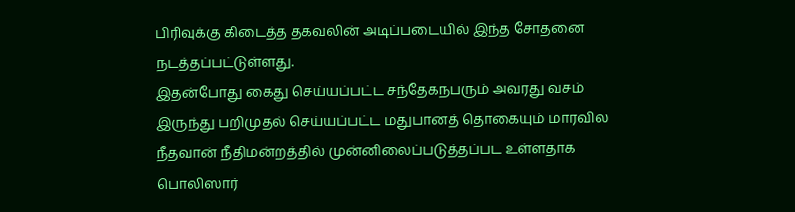பிரிவுக்கு கிடைத்த தகவலின் அடிப்படையில் இந்த சோதனை நடத்தப்பட்டுள்ளது.
இதன்போது கைது செய்யப்பட்ட சந்தேகநபரும் அவரது வசம் இருந்து பறிமுதல் செய்யப்பட்ட மதுபானத் தொகையும் மாரவில நீதவான் நீதிமன்றத்தில் முன்னிலைப்படுத்தப்பட உள்ளதாக பொலிஸார்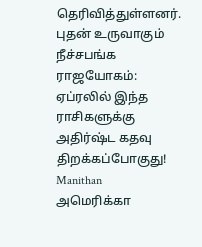தெரிவித்துள்ளனர்.
புதன் உருவாகும் நீச்சபங்க ராஜயோகம்: ஏப்ரலில் இந்த ராசிகளுக்கு அதிர்ஷ்ட கதவு திறக்கப்போகுது! Manithan
அமெரிக்கா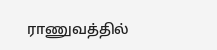ராணுவத்தில்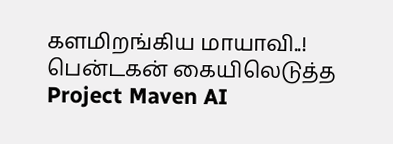களமிறங்கிய மாயாவி..! பென்டகன் கையிலெடுத்த Project Maven AI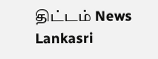திட்டம் News Lankasri